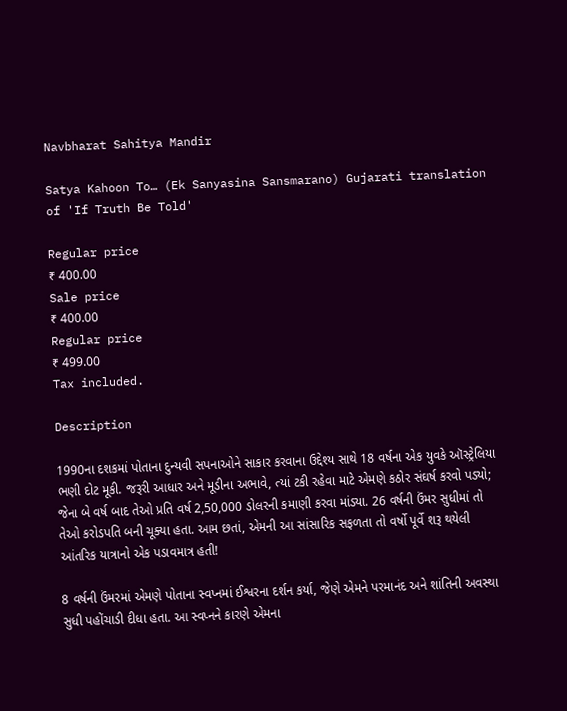Navbharat Sahitya Mandir

Satya Kahoon To… (Ek Sanyasina Sansmarano) Gujarati translation of 'If Truth Be Told'

Regular price
₹ 400.00
Sale price
₹ 400.00
Regular price
₹ 499.00
Tax included.

Description

1990ના દશકમાં પોતાના દુન્યવી સપનાઓને સાકાર કરવાના ઉદ્દેશ્ય સાથે 18 વર્ષના એક યુવકે ઑસ્ટ્રેલિયા ભણી દોટ મૂકી. જરૂરી આધાર અને મૂડીના અભાવે, ત્યાં ટકી રહેવા માટે એમણે કઠોર સંઘર્ષ કરવો પડ્યો; જેના બે વર્ષ બાદ તેઓ પ્રતિ વર્ષ 2,50,000 ડોલરની કમાણી કરવા માંડ્યા. 26 વર્ષની ઉંમર સુધીમાં તો તેઓ કરોડપતિ બની ચૂક્યા હતા. આમ છતાં, એમની આ સાંસારિક સફળતા તો વર્ષો પૂર્વે શરૂ થયેલી આંતરિક યાત્રાનો એક પડાવમાત્ર હતી!

8 વર્ષની ઉંમરમાં એમણે પોતાના સ્વપ્નમાં ઈશ્વરના દર્શન કર્યા, જેણે એમને પરમાનંદ અને શાંતિની અવસ્થા સુધી પહોંચાડી દીધા હતા. આ સ્વપ્નને કારણે એમના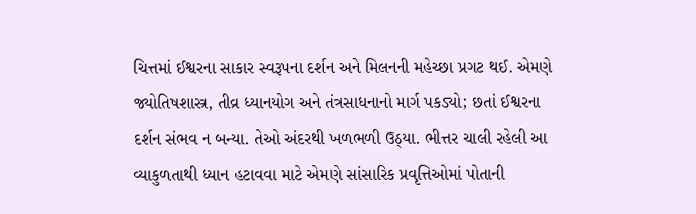ચિત્તમાં ઈશ્વરના સાકાર સ્વરૂપના દર્શન અને મિલનની મહેચ્છા પ્રગટ થઈ. એમણે જ્યોતિષશાસ્ત્ર, તીવ્ર ધ્યાનયોગ અને તંત્રસાધનાનો માર્ગ પકડ્યો; છતાં ઈશ્વરના દર્શન સંભવ ન બન્યા. તેઓ અંદરથી ખળભળી ઉઠ્યા. ભીત્તર ચાલી રહેલી આ વ્યાકુળતાથી ધ્યાન હટાવવા માટે એમણે સાંસારિક પ્રવૃત્તિઓમાં પોતાની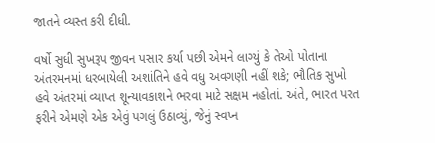જાતને વ્યસ્ત કરી દીધી.

વર્ષો સુધી સુખરૂપ જીવન પસાર કર્યા પછી એમને લાગ્યું કે તેઓ પોતાના અંતરમનમાં ધરબાયેલી અશાંતિને હવે વધુ અવગણી નહીં શકે; ભૌતિક સુખો હવે અંતરમાં વ્યાપ્ત શૂન્યાવકાશને ભરવા માટે સક્ષમ નહોતાં. અંતે, ભારત પરત ફરીને એમણે એક એવું પગલું ઉઠાવ્યું, જેનું સ્વપ્ન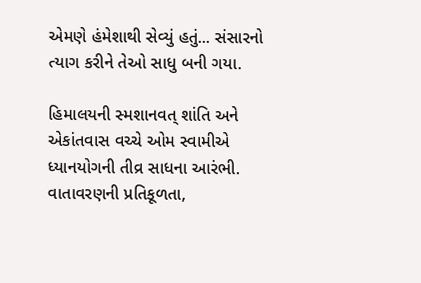એમણે હંમેશાથી સેવ્યું હતું... સંસારનો ત્યાગ કરીને તેઓ સાધુ બની ગયા.

હિમાલયની સ્મશાનવત્ શાંતિ અને એકાંતવાસ વચ્ચે ઓમ સ્વામીએ ધ્યાનયોગની તીવ્ર સાધના આરંભી. વાતાવરણની પ્રતિકૂળતા,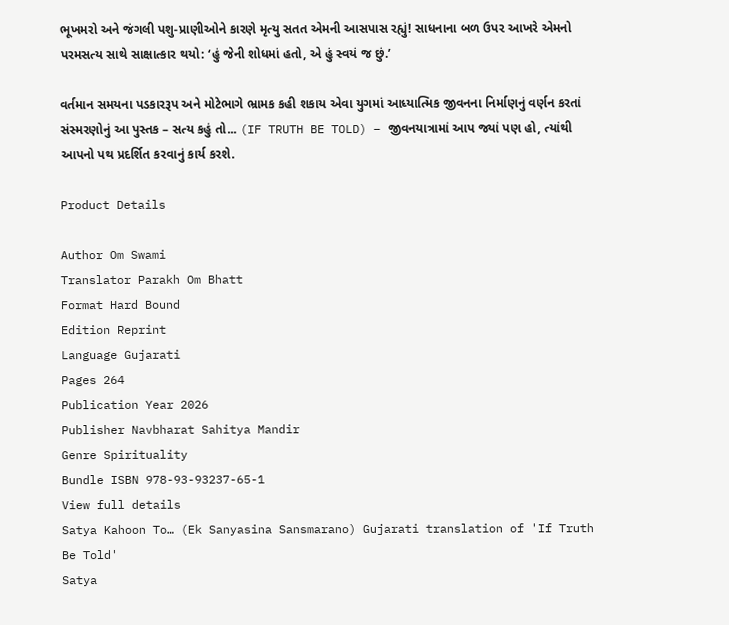ભૂખમરો અને જંગલી પશુ-પ્રાણીઓને કારણે મૃત્યુ સતત એમની આસપાસ રહ્યું! સાધનાના બળ ઉપર આખરે એમનો પરમસત્ય સાથે સાક્ષાત્કાર થયો: ‘હું જેની શોધમાં હતો, એ હું સ્વયં જ છું.’

વર્તમાન સમયના પડકારરૂપ અને મોટેભાગે ભ્રામક કહી શકાય એવા યુગમાં આધ્યાત્મિક જીવનના નિર્માણનું વર્ણન કરતાં સંસ્મરણોનું આ પુસ્તક – સત્ય કહું તો... (IF TRUTH BE TOLD) – જીવનયાત્રામાં આપ જ્યાં પણ હો, ત્યાંથી આપનો પથ પ્રદર્શિત કરવાનું કાર્ય કરશે.

Product Details

Author Om Swami
Translator Parakh Om Bhatt
Format Hard Bound
Edition Reprint
Language Gujarati
Pages 264
Publication Year 2026
Publisher Navbharat Sahitya Mandir
Genre Spirituality
Bundle ISBN 978-93-93237-65-1
View full details
Satya Kahoon To… (Ek Sanyasina Sansmarano) Gujarati translation of 'If Truth Be Told'
Satya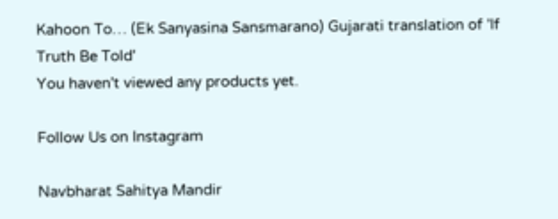Kahoon To… (Ek Sanyasina Sansmarano) Gujarati translation of 'If Truth Be Told'
You haven't viewed any products yet.

Follow Us on Instagram

Navbharat Sahitya Mandir